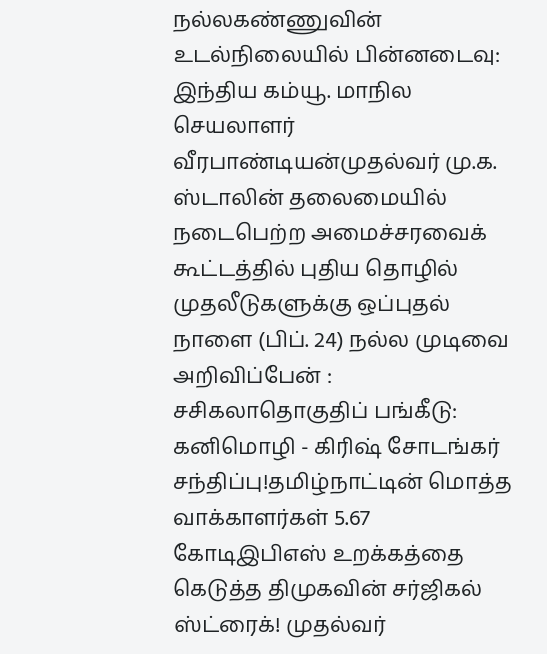நல்லகண்ணுவின் உடல்நிலையில் பின்னடைவு: இந்திய கம்யூ. மாநில செயலாளர் வீரபாண்டியன்முதல்வர் மு.க. ஸ்டாலின் தலைமையில் நடைபெற்ற அமைச்சரவைக் கூட்டத்தில் புதிய தொழில் முதலீடுகளுக்கு ஒப்புதல் நாளை (பிப். 24) நல்ல முடிவை அறிவிப்பேன் : சசிகலாதொகுதிப் பங்கீடு: கனிமொழி - கிரிஷ் சோடங்கர் சந்திப்பு!தமிழ்நாட்டின் மொத்த வாக்காளர்கள் 5.67 கோடிஇபிஎஸ் உறக்கத்தை கெடுத்த திமுகவின் சர்ஜிகல் ஸ்ட்ரைக்! முதல்வர்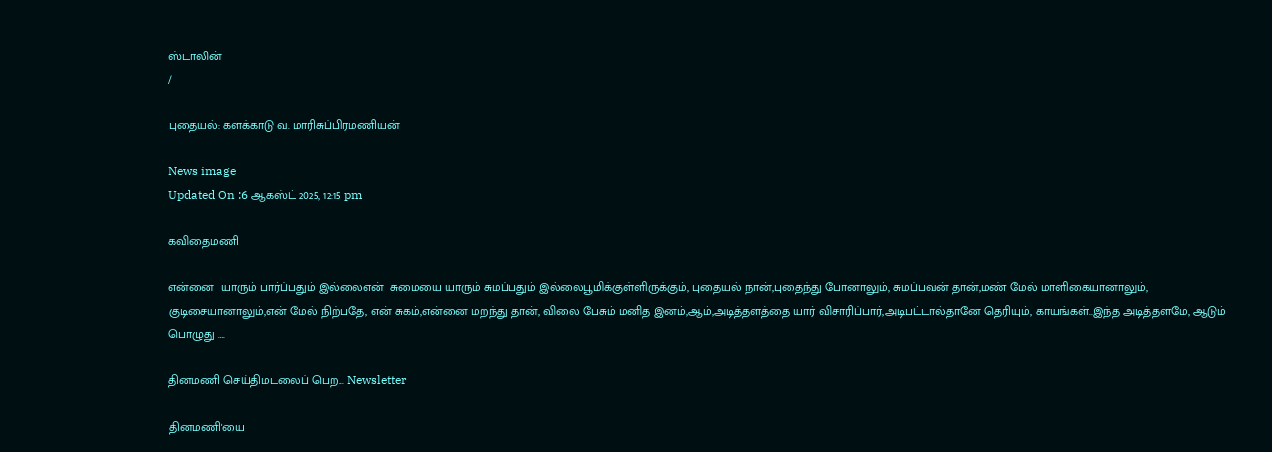ஸ்டாலின்
/

புதையல்: களக்காடு வ. மாரிசுப்பிரமணியன்

News image
Updated On :6 ஆகஸ்ட் 2025, 12:15 pm

கவிதைமணி

என்னை  யாரும் பார்ப்பதும் இல்லைஎன்  சுமையை யாரும் சுமப்பதும் இல்லைபூமிக்குள்ளிருக்கும், புதையல் நான்,புதைந்து போனாலும், சுமப்பவன் தான்,மண் மேல் மாளிகையானாலும், குடிசையானாலும்,என் மேல் நிற்பதே, என் சுகம்,என்னை மறந்து தான், விலை பேசும் மனித இனம்,ஆம்,அடித்தளத்தை யார் விசாரிப்பார்,அடிபட்டால்தானே தெரியும், காயங்கள்..இந்த அடித்தளமே, ஆடும் பொழுது ….

தினமணி செய்திமடலைப் பெற... Newsletter

தினமணி'யை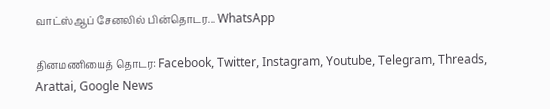வாட்ஸ்ஆப் சேனலில் பின்தொடர... WhatsApp

தினமணியைத் தொடர: Facebook, Twitter, Instagram, Youtube, Telegram, Threads, Arattai, Google News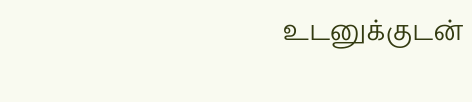உடனுக்குடன்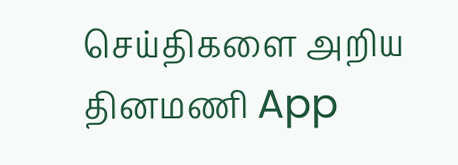செய்திகளை அறிய தினமணி App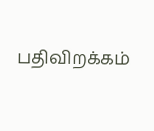பதிவிறக்கம்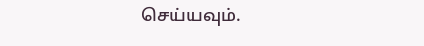செய்யவும்.